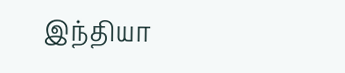இந்தியா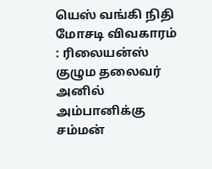யெஸ் வங்கி நிதி மோசடி விவகாரம் : ரிலையன்ஸ் குழும தலைவர் அனில் அம்பானிக்கு சம்மன்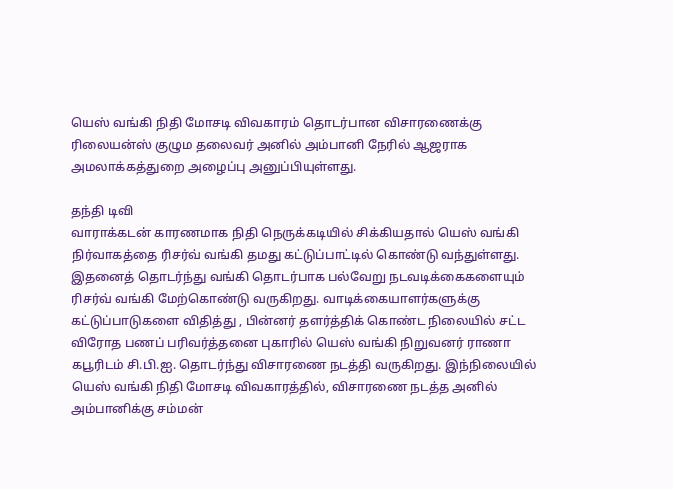யெஸ் வங்கி நிதி மோசடி விவகாரம் தொடர்பான விசாரணைக்கு ரிலையன்ஸ் குழும தலைவர் அனில் அம்பானி நேரில் ஆஜராக அமலாக்கத்துறை அழைப்பு அனுப்பியுள்ளது.

தந்தி டிவி
வாராக்கடன் காரணமாக நிதி நெருக்கடியில் சிக்கியதால் யெஸ் வங்கி நிர்வாகத்தை ரிசர்வ் வங்கி தமது கட்டுப்பாட்டில் கொண்டு வந்துள்ளது. இதனைத் தொடர்ந்து வங்கி தொடர்பாக பல்வேறு நடவடிக்கைகளையும் ரிசர்வ் வங்கி மேற்கொண்டு வருகிறது. வாடிக்கையாளர்களுக்கு கட்டுப்பாடுகளை விதித்து , பின்னர் தளர்த்திக் கொண்ட நிலையில் சட்ட விரோத பணப் பரிவர்த்தனை புகாரில் யெஸ் வங்கி நிறுவனர் ராணா கபூரிடம் சி.பி.ஐ. தொடர்ந்து விசாரணை நடத்தி வருகிறது. இந்நிலையில் யெஸ் வங்கி நிதி மோசடி விவகாரத்தில், விசாரணை நடத்த அனில் அம்பானிக்கு சம்மன்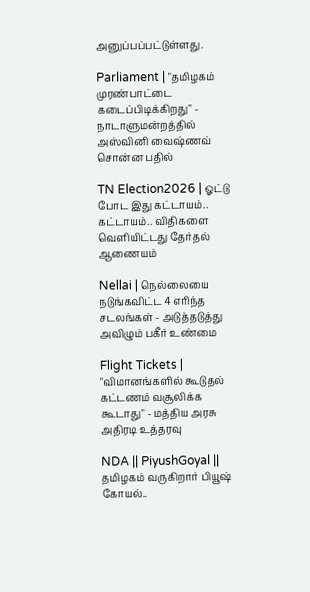அனுப்பப்பட்டுள்ளது.

Parliament | "தமிழகம் முரண்பாட்டை கடைப்பிடிக்கிறது" - நாடாளுமன்றத்தில் அஸ்வினி வைஷ்ணவ் சொன்ன பதில்

TN Election2026 | ஓட்டு போட இது கட்டாயம்.. கட்டாயம்.. விதிகளை வெளியிட்டது தேர்தல் ஆணையம்

Nellai | நெல்லையை நடுங்கவிட்ட 4 எரிந்த சடலங்கள் - அடுத்தடுத்து அவிழும் பகீர் உண்மை

Flight Tickets | "விமானங்களில் கூடுதல் கட்டணம் வசூலிக்க கூடாது" - மத்திய அரசு அதிரடி உத்தரவு

NDA || PiyushGoyal || தமிழகம் வருகிறார் பியூஷ் கோயல்..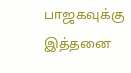பாஜகவுக்கு இத்தனை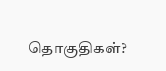தொகுதிகள்?